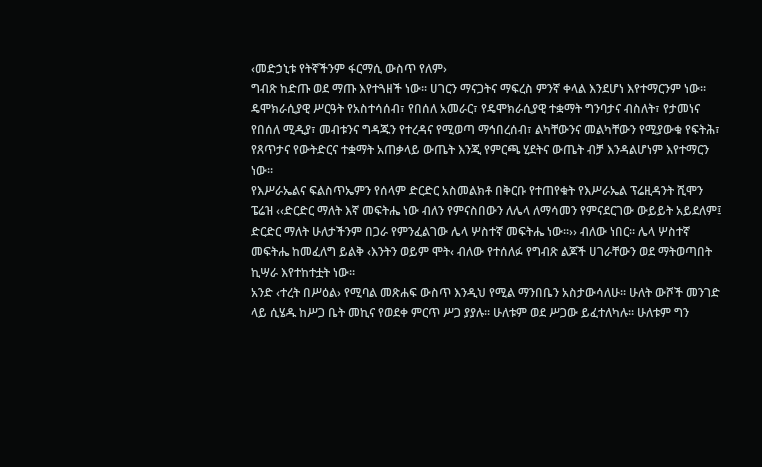‹መድኃኒቱ የትኛችንም ፋርማሲ ውስጥ የለም›
ግብጽ ከድጡ ወደ ማጡ እየተጓዘች ነው፡፡ ሀገርን ማናጋትና ማፍረስ ምንኛ ቀላል እንደሆነ እየተማርንም ነው፡፡ ዴሞክራሲያዊ ሥርዓት የአስተሳሰብ፣ የበሰለ አመራር፣ የዴሞክራሲያዊ ተቋማት ግንባታና ብስለት፣ የታመነና የበሰለ ሚዲያ፣ መብቱንና ግዳጁን የተረዳና የሚወጣ ማኅበረሰብ፣ ልካቸውንና መልካቸውን የሚያውቁ የፍትሕ፣ የጸጥታና የውትድርና ተቋማት አጠቃላይ ውጤት እንጂ የምርጫ ሂደትና ውጤት ብቻ እንዳልሆነም እየተማርን ነው፡፡
የእሥራኤልና ፍልስጥኤምን የሰላም ድርድር አስመልክቶ በቅርቡ የተጠየቁት የእሥራኤል ፕሬዚዳንት ሺሞን ፔሬዝ ‹‹ድርድር ማለት እኛ መፍትሔ ነው ብለን የምናስበውን ለሌላ ለማሳመን የምናደርገው ውይይት አይደለም፤ ድርድር ማለት ሁለታችንም በጋራ የምንፈልገው ሌላ ሦስተኛ መፍትሔ ነው፡፡›› ብለው ነበር፡፡ ሌላ ሦስተኛ መፍትሔ ከመፈለግ ይልቅ ‹እንትን ወይም ሞት‹ ብለው የተሰለፉ የግብጽ ልጆች ሀገራቸውን ወደ ማትወጣበት ኪሣራ እየተከተቷት ነው፡፡
አንድ ‹ተረት በሥዕል› የሚባል መጽሐፍ ውስጥ እንዲህ የሚል ማንበቤን አስታውሳለሁ፡፡ ሁለት ውሾች መንገድ ላይ ሲሄዱ ከሥጋ ቤት መኪና የወደቀ ምርጥ ሥጋ ያያሉ፡፡ ሁለቱም ወደ ሥጋው ይፈተለካሉ፡፡ ሁለቱም ግን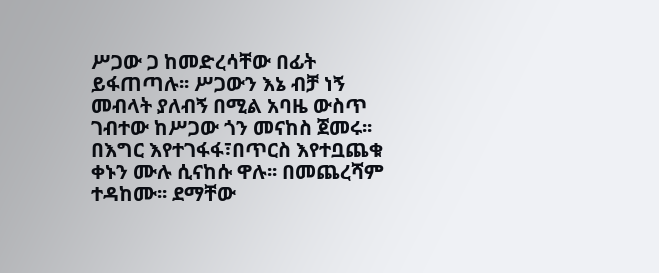ሥጋው ጋ ከመድረሳቸው በፊት ይፋጠጣሉ፡፡ ሥጋውን እኔ ብቻ ነኝ መብላት ያለብኝ በሚል አባዜ ውስጥ ገብተው ከሥጋው ጎን መናከስ ጀመሩ፡፡ በእግር እየተገፋፋ፣በጥርስ እየተቧጨቁ ቀኑን ሙሉ ሲናከሱ ዋሉ፡፡ በመጨረሻም ተዳከሙ፡፡ ደማቸው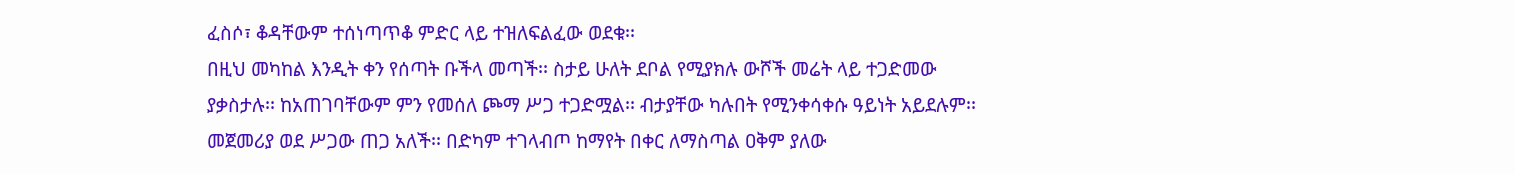ፈስሶ፣ ቆዳቸውም ተሰነጣጥቆ ምድር ላይ ተዝለፍልፈው ወደቁ፡፡
በዚህ መካከል እንዲት ቀን የሰጣት ቡችላ መጣች፡፡ ስታይ ሁለት ደቦል የሚያክሉ ውሾች መሬት ላይ ተጋድመው ያቃስታሉ፡፡ ከአጠገባቸውም ምን የመሰለ ጮማ ሥጋ ተጋድሟል፡፡ ብታያቸው ካሉበት የሚንቀሳቀሱ ዓይነት አይደሉም፡፡ መጀመሪያ ወደ ሥጋው ጠጋ አለች፡፡ በድካም ተገላብጦ ከማየት በቀር ለማስጣል ዐቅም ያለው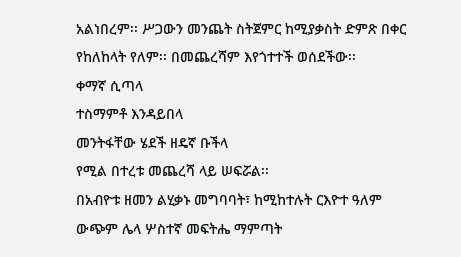አልነበረም፡፡ ሥጋውን መንጨት ስትጀምር ከሚያቃስት ድምጽ በቀር የከለከላት የለም፡፡ በመጨረሻም እየጎተተች ወሰደችው፡፡
ቀማኛ ሲጣላ
ተስማምቶ እንዳይበላ
መንትፋቸው ሄደች ዘዴኛ ቡችላ
የሚል በተረቱ መጨረሻ ላይ ሠፍሯል፡፡
በአብዮቱ ዘመን ልሂቃኑ መግባባት፣ ከሚከተሉት ርእዮተ ዓለም ውጭም ሌላ ሦስተኛ መፍትሔ ማምጣት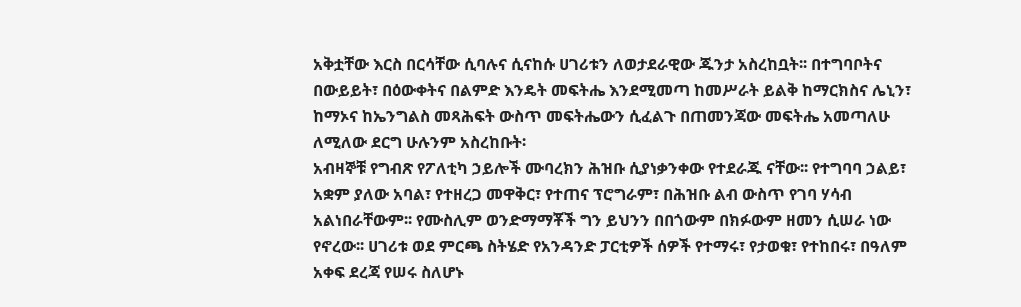አቅቷቸው እርስ በርሳቸው ሲባሉና ሲናከሱ ሀገሪቱን ለወታደራዊው ጁንታ አስረከቧት፡፡ በተግባቦትና በውይይት፣ በዕውቀትና በልምድ እንዴት መፍትሔ እንደሚመጣ ከመሥራት ይልቅ ከማርክስና ሌኒን፣ ከማኦና ከኤንግልስ መጻሕፍት ውስጥ መፍትሔውን ሲፈልጉ በጠመንጃው መፍትሔ አመጣለሁ ለሚለው ደርግ ሁሉንም አስረከቡት፡
አብዛኞቹ የግብጽ የፖለቲካ ኃይሎች ሙባረክን ሕዝቡ ሲያነቃንቀው የተደራጁ ናቸው፡፡ የተግባባ ኃልይ፣ አቋም ያለው አባል፣ የተዘረጋ መዋቅር፣ የተጠና ፕሮግራም፣ በሕዝቡ ልብ ውስጥ የገባ ሃሳብ አልነበራቸውም፡፡ የሙስሊም ወንድማማቾች ግን ይህንን በበጎውም በክፉውም ዘመን ሲሠራ ነው የኖረው፡፡ ሀገሪቱ ወደ ምርጫ ስትሄድ የአንዳንድ ፓርቲዎች ሰዎች የተማሩ፣ የታወቁ፣ የተከበሩ፣ በዓለም አቀፍ ደረጃ የሠሩ ስለሆኑ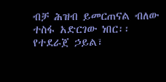ብቻ ሕዝብ ይመርጠናል ብለው ተስፋ አድርገው ነበር፡፡ የተደራጀ ኃይል፣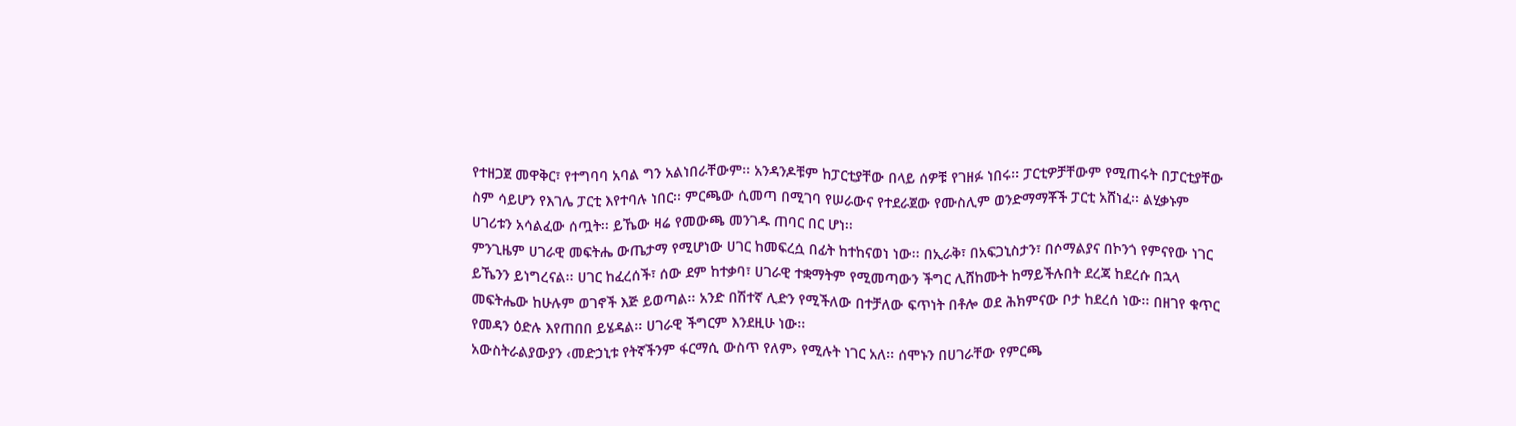የተዘጋጀ መዋቅር፣ የተግባባ አባል ግን አልነበራቸውም፡፡ አንዳንዶቹም ከፓርቲያቸው በላይ ሰዎቹ የገዘፉ ነበሩ፡፡ ፓርቲዎቻቸውም የሚጠሩት በፓርቲያቸው ስም ሳይሆን የእገሌ ፓርቲ እየተባሉ ነበር፡፡ ምርጫው ሲመጣ በሚገባ የሠራውና የተደራጀው የሙስሊም ወንድማማቾች ፓርቲ አሸነፈ፡፡ ልሂቃኑም ሀገሪቱን አሳልፈው ሰጧት፡፡ ይኼው ዛሬ የመውጫ መንገዱ ጠባር በር ሆነ፡፡
ምንጊዜም ሀገራዊ መፍትሔ ውጤታማ የሚሆነው ሀገር ከመፍረሷ በፊት ከተከናወነ ነው፡፡ በኢራቅ፣ በአፍጋኒስታን፣ በሶማልያና በኮንጎ የምናየው ነገር ይኼንን ይነግረናል፡፡ ሀገር ከፈረሰች፣ ሰው ደም ከተቃባ፣ ሀገራዊ ተቋማትም የሚመጣውን ችግር ሊሸከሙት ከማይችሉበት ደረጃ ከደረሱ በኋላ መፍትሔው ከሁሉም ወገኖች እጅ ይወጣል፡፡ አንድ በሽተኛ ሊድን የሚችለው በተቻለው ፍጥነት በቶሎ ወደ ሕክምናው ቦታ ከደረሰ ነው፡፡ በዘገየ ቁጥር የመዳን ዕድሉ እየጠበበ ይሄዳል፡፡ ሀገራዊ ችግርም እንደዚሁ ነው፡፡
አውስትራልያውያን ‹መድኃኒቱ የትኛችንም ፋርማሲ ውስጥ የለም› የሚሉት ነገር አለ፡፡ ሰሞኑን በሀገራቸው የምርጫ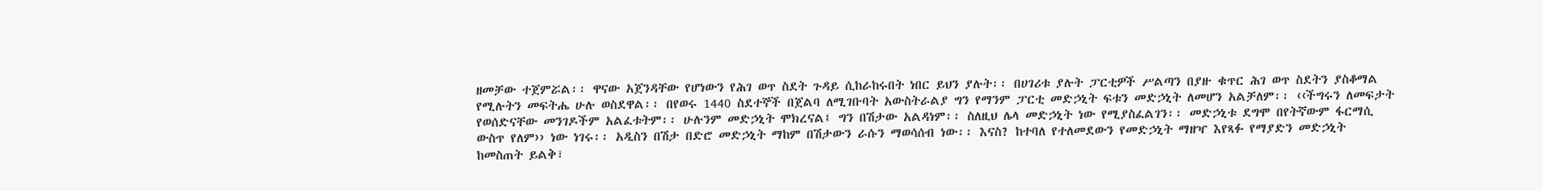ዘመቻው ተጀምሯል፡፡ ዋናው አጀንዳቸው የሆነውን የሕገ ወጥ ስደት ጉዳይ ሲከራከሩበት ነበር ይህን ያሉት፡፡ በሀገሪቱ ያሉት ፓርቲዎች ሥልጣን በያዙ ቁጥር ሕገ ወጥ ስደትን ያስቆማል የሚሉትን መፍትሔ ሁሉ ወስደዋል፡፡ በየወሩ 1440 ስደተኞች በጀልባ ለሚገቡባት አውስትራልያ ግን የማንም ፓርቲ መድኃኒት ፍቱን መድኃኒት ለመሆን አልቻለም፡፡ ‹‹ችግሩን ለመፍታት የወሰድናቸው መንገዶችም አልፈቱትም፡፡ ሁሉንም መድኃኒት ሞክረናል፤ ግን በሽታው አልዳነም፡፡ ስለዚህ ሌላ መድኃኒት ነው የሚያስፈልገን፡፡ መድኃኒቱ ደግሞ በየትኛውም ፋርማሲ ውስጥ የለም›› ነው ነገሩ፡፡ አዲስን በሽታ በድሮ መድኃኒት ማከም በሽታውን ራሱን ማወሳሰብ ነው፡፡ እናስ? ከተባለ የተለመደውን የመድኃኒት ማዘዣ እየጻፉ የማያድን መድኃኒት ከመስጠት ይልቅ፣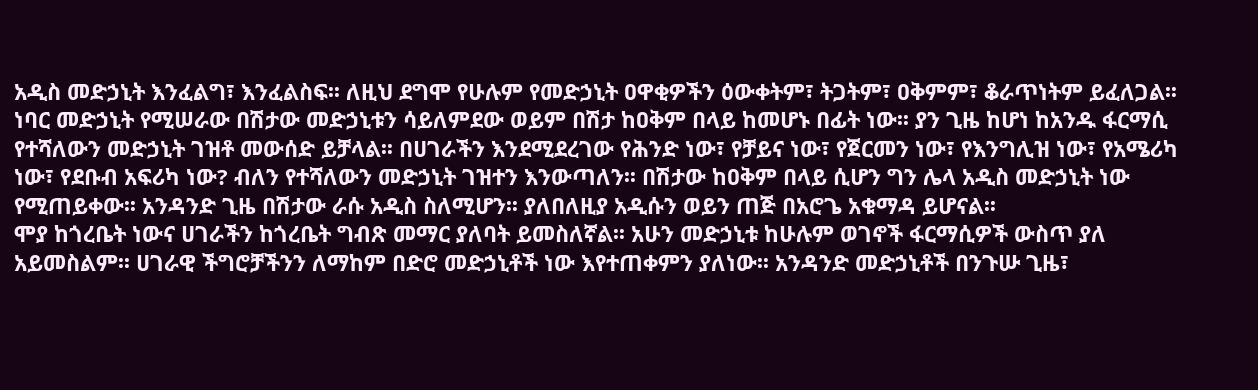አዲስ መድኃኒት እንፈልግ፣ እንፈልስፍ፡፡ ለዚህ ደግሞ የሁሉም የመድኃኒት ዐዋቂዎችን ዕውቀትም፣ ትጋትም፣ ዐቅምም፣ ቆራጥነትም ይፈለጋል፡፡
ነባር መድኃኒት የሚሠራው በሽታው መድኃኒቱን ሳይለምደው ወይም በሽታ ከዐቅም በላይ ከመሆኑ በፊት ነው፡፡ ያን ጊዜ ከሆነ ከአንዱ ፋርማሲ የተሻለውን መድኃኒት ገዝቶ መውሰድ ይቻላል፡፡ በሀገራችን እንደሚደረገው የሕንድ ነው፣ የቻይና ነው፣ የጀርመን ነው፣ የእንግሊዝ ነው፣ የአሜሪካ ነው፣ የደቡብ አፍሪካ ነው? ብለን የተሻለውን መድኃኒት ገዝተን እንውጣለን፡፡ በሽታው ከዐቅም በላይ ሲሆን ግን ሌላ አዲስ መድኃኒት ነው የሚጠይቀው፡፡ አንዳንድ ጊዜ በሽታው ራሱ አዲስ ስለሚሆን፡፡ ያለበለዚያ አዲሱን ወይን ጠጅ በአሮጌ አቁማዳ ይሆናል፡፡
ሞያ ከጎረቤት ነውና ሀገራችን ከጎረቤት ግብጽ መማር ያለባት ይመስለኛል፡፡ አሁን መድኃኒቱ ከሁሉም ወገኖች ፋርማሲዎች ውስጥ ያለ አይመስልም፡፡ ሀገራዊ ችግሮቻችንን ለማከም በድሮ መድኃኒቶች ነው እየተጠቀምን ያለነው፡፡ አንዳንድ መድኃኒቶች በንጉሡ ጊዜ፣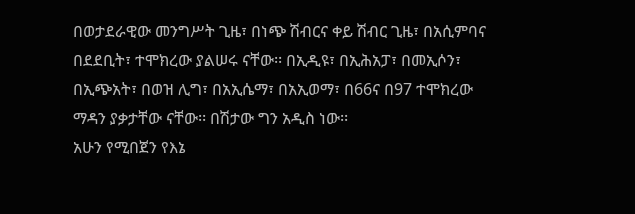በወታደራዊው መንግሥት ጊዜ፣ በነጭ ሽብርና ቀይ ሽብር ጊዜ፣ በአሲምባና በደደቢት፣ ተሞክረው ያልሠሩ ናቸው፡፡ በኢዲዩ፣ በኢሕአፓ፣ በመኢሶን፣ በኢጭአት፣ በወዝ ሊግ፣ በአኢሴማ፣ በአኢወማ፣ በ66ና በ97 ተሞክረው ማዳን ያቃታቸው ናቸው፡፡ በሽታው ግን አዲስ ነው፡፡
አሁን የሚበጀን የእኔ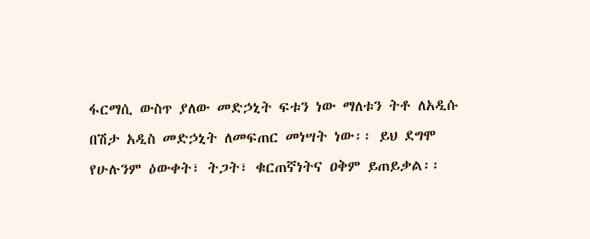ፋርማሲ ውስጥ ያለው መድኃኒት ፍቱን ነው ማለቱን ትቶ ለአዲሱ በሽታ አዲስ መድኃኒት ለመፍጠር መነሣት ነው፡፡ ይህ ደግሞ የሁሉንም ዕውቀት፣ ትጋት፣ ቁርጠኛነትና ዐቅም ይጠይቃል፡፡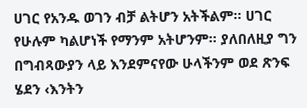ሀገር የአንዱ ወገን ብቻ ልትሆን አትችልም፡፡ ሀገር የሁሉም ካልሆነች የማንም አትሆንም፡፡ ያለበለዚያ ግን በግብጻውያን ላይ እንደምናየው ሁላችንም ወደ ጽንፍ ሄደን ‹እንትን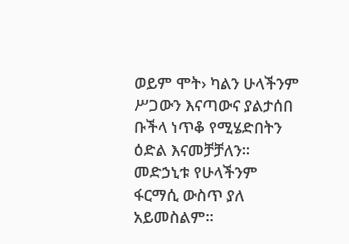ወይም ሞት› ካልን ሁላችንም ሥጋውን እናጣውና ያልታሰበ ቡችላ ነጥቆ የሚሄድበትን ዕድል እናመቻቻለን፡፡ መድኃኒቱ የሁላችንም ፋርማሲ ውስጥ ያለ አይመስልም፡፡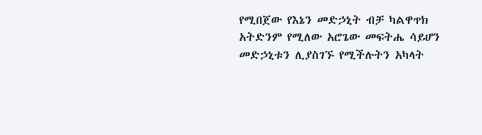የሚበጀው የእኔን መድኃኒት ብቻ ካልዋጥክ አትድንም የሚለው አሮጌው መፍትሔ ሳይሆን መድኃኒቱን ሊያስገኙ የሚችሉትን አካላት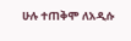ሁሉ ተጠቅሞ ለአዲሱ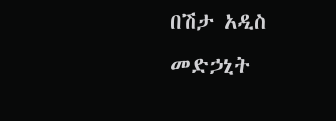በሽታ አዲስ መድኃኒት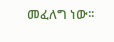መፈለግ ነው፡፡